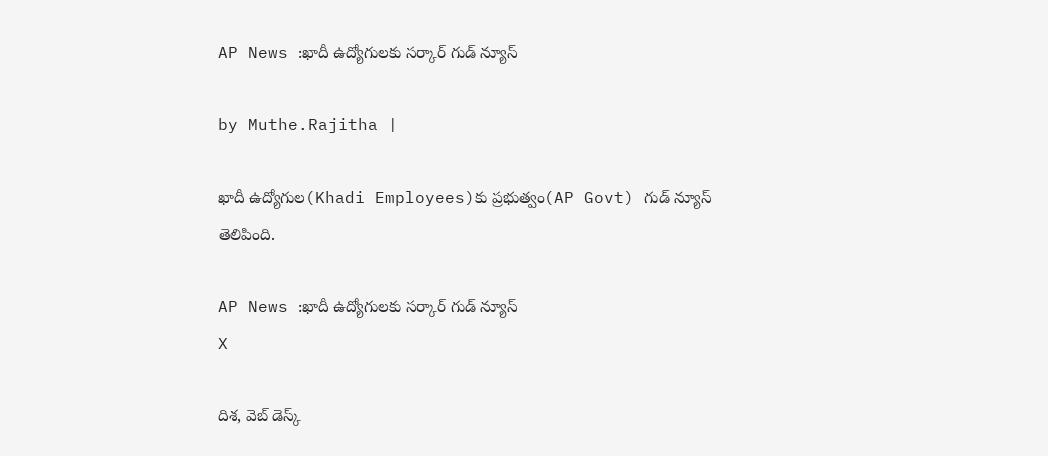AP News :ఖాదీ ఉద్యోగులకు సర్కార్ గుడ్ న్యూస్

by Muthe.Rajitha |

ఖాదీ ఉద్యోగుల(Khadi Employees)కు ప్రభుత్వం(AP Govt) గుడ్ న్యూస్ తెలిపింది.

AP News :ఖాదీ ఉద్యోగులకు సర్కార్ గుడ్ న్యూస్
X

దిశ, వెబ్ డెస్క్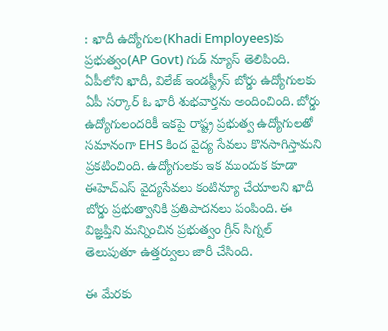: ఖాదీ ఉద్యోగుల(Khadi Employees)కు ప్రభుత్వం(AP Govt) గుడ్ న్యూస్ తెలిపింది. ఏపీలోని ఖాదీ, విలేజ్ ఇండస్ట్రీస్ బోర్డు ఉద్యోగులకు ఏపీ సర్కార్ ఓ భారీ శుభవార్తను అందించింది. బోర్డు ఉద్యోగులందరికీ ఇకపై రాష్ట్ర ప్రభుత్వ ఉద్యోగులతో సమానంగా EHS కింద వైద్య సేవలు కొనసాగిస్తామని ప్రకటించింది. ఉద్యోగులకు ఇక ముందుక కూడా ఈహెచ్ఎస్ వైద్యసేవలు కంటిన్యూ చేయాలని ఖాదీ బోర్డు ప్రభుత్వానికి ప్రతిపాదనలు పంపింది. ఈ విజ్ఞప్తిని మన్నించిన ప్రభుత్వం గ్రీన్ సిగ్నల్ తెలుపుతూ ఉత్తర్వులు జారీ చేసింది.

ఈ మేరకు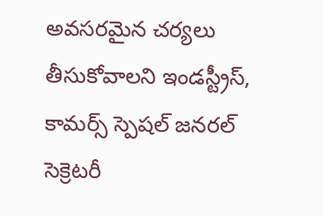అవసరమైన చర్యలు తీసుకోవాలని ఇండస్ట్రీస్, కామర్స్ స్పెషల్ జనరల్ సెక్రెటరీ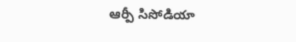ఆర్పీ సిసోడియా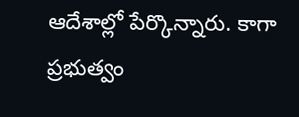ఆదేశాల్లో పేర్కొన్నారు. కాగా ప్రభుత్వం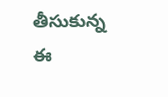తీసుకున్న ఈ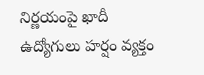నిర్ణయంపై ఖాదీ ఉద్యోగులు హర్షం వ్యక్తం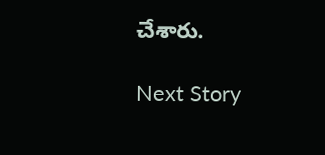చేశారు.

Next Story